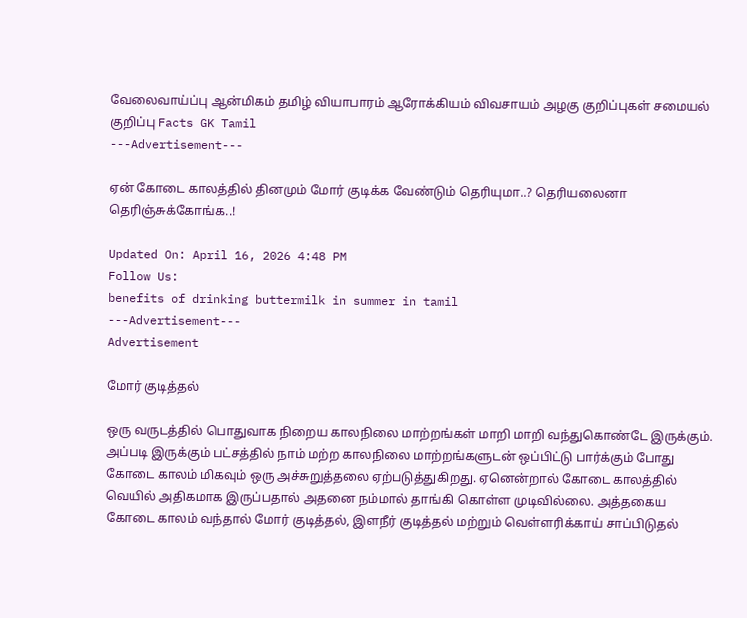வேலைவாய்ப்பு ஆன்மிகம் தமிழ் வியாபாரம் ஆரோக்கியம் விவசாயம் அழகு குறிப்புகள் சமையல் குறிப்பு Facts GK Tamil
---Advertisement---

ஏன் கோடை காலத்தில் தினமும் மோர் குடிக்க வேண்டும் தெரியுமா..? தெரியலைனா தெரிஞ்சுக்கோங்க..!

Updated On: April 16, 2026 4:48 PM
Follow Us:
benefits of drinking buttermilk in summer in tamil
---Advertisement---
Advertisement

மோர் குடித்தல்

ஒரு வருடத்தில் பொதுவாக நிறைய காலநிலை மாற்றங்கள் மாறி மாறி வந்துகொண்டே இருக்கும். அப்படி இருக்கும் பட்சத்தில் நாம் மற்ற காலநிலை மாற்றங்களுடன் ஒப்பிட்டு பார்க்கும் போது கோடை காலம் மிகவும் ஒரு அச்சுறுத்தலை ஏற்படுத்துகிறது. ஏனென்றால் கோடை காலத்தில் வெயில் அதிகமாக இருப்பதால் அதனை நம்மால் தாங்கி கொள்ள முடிவில்லை. அத்தகைய கோடை காலம் வந்தால் மோர் குடித்தல், இளநீர் குடித்தல் மற்றும் வெள்ளரிக்காய் சாப்பிடுதல்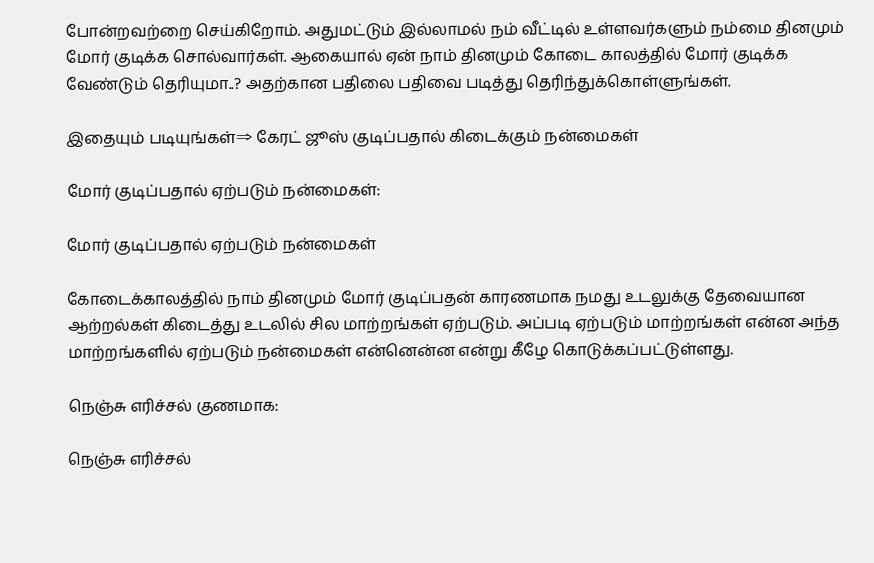போன்றவற்றை செய்கிறோம். அதுமட்டும் இல்லாமல் நம் வீட்டில் உள்ளவர்களும் நம்மை தினமும் மோர் குடிக்க சொல்வார்கள். ஆகையால் ஏன் நாம் தினமும் கோடை காலத்தில் மோர் குடிக்க வேண்டும் தெரியுமா..? அதற்கான பதிலை பதிவை படித்து தெரிந்துக்கொள்ளுங்கள்.

இதையும் படியுங்கள்⇒ கேரட் ஜூஸ் குடிப்பதால் கிடைக்கும் நன்மைகள்

மோர் குடிப்பதால் ஏற்படும் நன்மைகள்:

மோர் குடிப்பதால் ஏற்படும் நன்மைகள்

கோடைக்காலத்தில் நாம் தினமும் மோர் குடிப்பதன் காரணமாக நமது உடலுக்கு தேவையான ஆற்றல்கள் கிடைத்து உடலில் சில மாற்றங்கள் ஏற்படும். அப்படி ஏற்படும் மாற்றங்கள் என்ன அந்த மாற்றங்களில் ஏற்படும் நன்மைகள் என்னென்ன என்று கீழே கொடுக்கப்பட்டுள்ளது.

நெஞ்சு எரிச்சல் குணமாக:

நெஞ்சு எரிச்சல்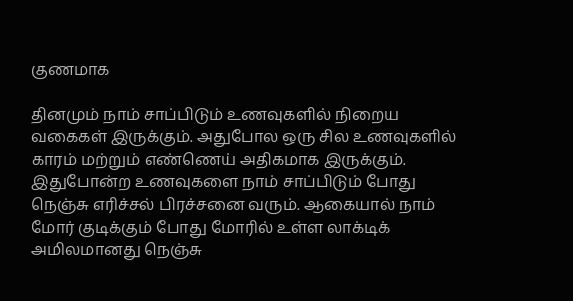குணமாக

தினமும் நாம் சாப்பிடும் உணவுகளில் நிறைய வகைகள் இருக்கும். அதுபோல ஒரு சில உணவுகளில் காரம் மற்றும் எண்ணெய் அதிகமாக இருக்கும். இதுபோன்ற உணவுகளை நாம் சாப்பிடும் போது நெஞ்சு எரிச்சல் பிரச்சனை வரும். ஆகையால் நாம் மோர் குடிக்கும் போது மோரில் உள்ள லாக்டிக் அமிலமானது நெஞ்சு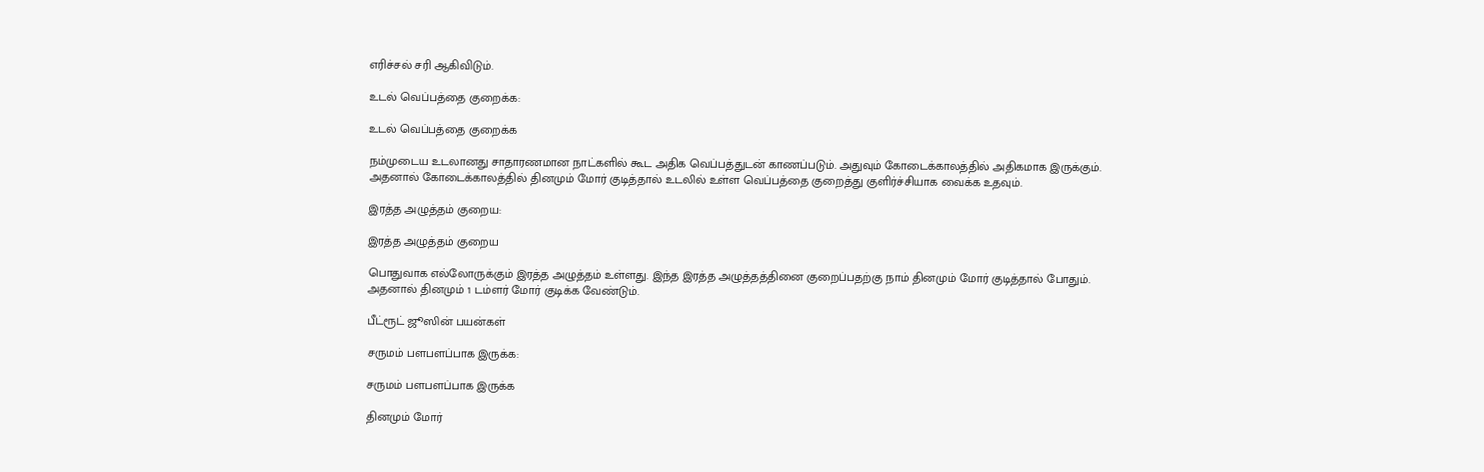எரிச்சல் சரி ஆகிவிடும்.

உடல் வெப்பத்தை குறைக்க:

உடல் வெப்பத்தை குறைக்க

நம்முடைய உடலானது சாதாரணமான நாட்களில் கூட அதிக வெப்பத்துடன் காணப்படும். அதுவும் கோடைக்காலத்தில் அதிகமாக இருக்கும். அதனால் கோடைக்காலத்தில் தினமும் மோர் குடித்தால் உடலில் உள்ள வெப்பத்தை குறைத்து குளிர்ச்சியாக வைக்க உதவும்.

இரத்த அழுத்தம் குறைய:

இரத்த அழுத்தம் குறைய

பொதுவாக எல்லோருக்கும் இரத்த அழுத்தம் உள்ளது. இந்த இரத்த அழுத்தத்தினை குறைப்பதற்கு நாம் தினமும் மோர் குடித்தால் போதும். அதனால் தினமும் 1 டம்ளர் மோர் குடிக்க வேண்டும்.

பீட்ரூட் ஜூஸின் பயன்கள்

சருமம் பளபளப்பாக இருக்க:

சருமம் பளபளப்பாக இருக்க

தினமும் மோர்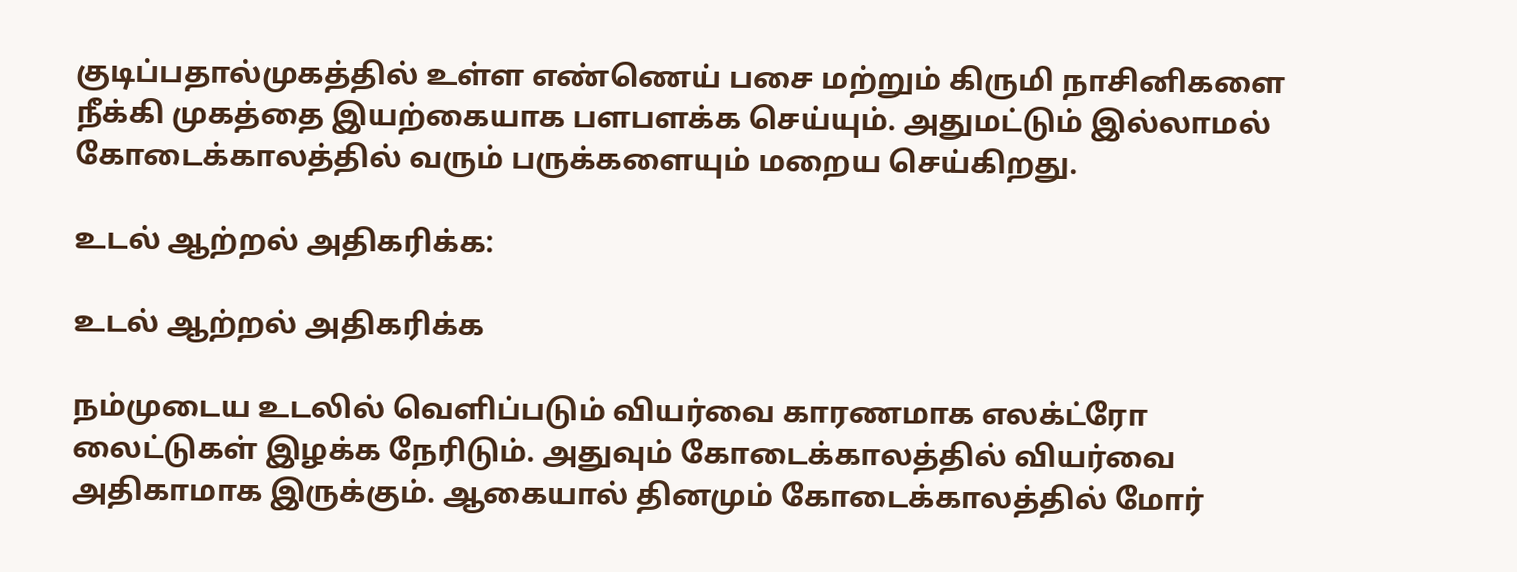குடிப்பதால்முகத்தில் உள்ள எண்ணெய் பசை மற்றும் கிருமி நாசினிகளை நீக்கி முகத்தை இயற்கையாக பளபளக்க செய்யும். அதுமட்டும் இல்லாமல் கோடைக்காலத்தில் வரும் பருக்களையும் மறைய செய்கிறது.

உடல் ஆற்றல் அதிகரிக்க:

உடல் ஆற்றல் அதிகரிக்க

நம்முடைய உடலில் வெளிப்படும் வியர்வை காரணமாக எலக்ட்ரோ லைட்டுகள் இழக்க நேரிடும். அதுவும் கோடைக்காலத்தில் வியர்வை அதிகாமாக இருக்கும். ஆகையால் தினமும் கோடைக்காலத்தில் மோர்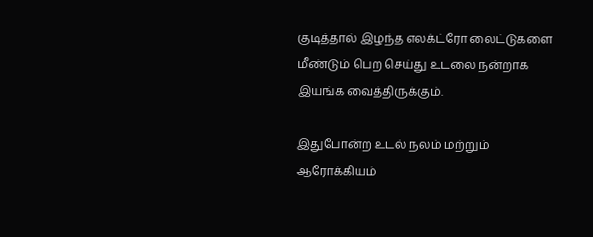குடித்தால் இழந்த எலக்ட்ரோ லைட்டுகளை மீண்டும் பெற செய்து உடலை நன்றாக இயங்க வைத்திருக்கும்.

இதுபோன்ற உடல் நலம் மற்றும் ஆரோக்கியம்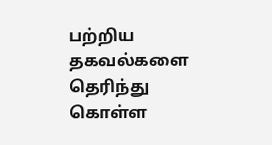பற்றிய தகவல்களை தெரிந்து கொள்ள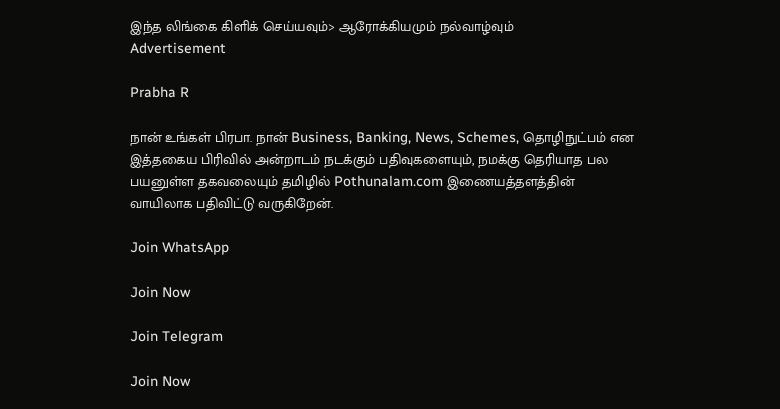இந்த லிங்கை கிளிக் செய்யவும்> ஆரோக்கியமும் நல்வாழ்வும்
Advertisement

Prabha R

நான் உங்கள் பிரபா. நான் Business, Banking, News, Schemes, தொழிநுட்பம் என இத்தகைய பிரிவில் அன்றாடம் நடக்கும் பதிவுகளையும், நமக்கு தெரியாத பல பயனுள்ள தகவலையும் தமிழில் Pothunalam.com இணையத்தளத்தின் வாயிலாக பதிவிட்டு வருகிறேன்.

Join WhatsApp

Join Now

Join Telegram

Join Now